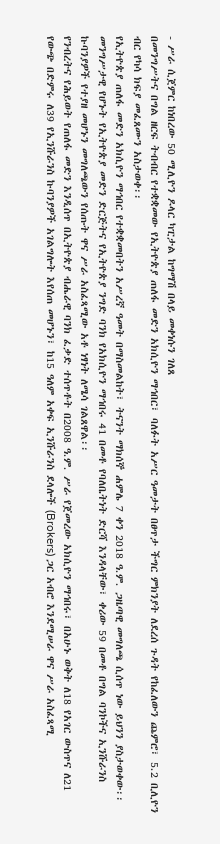- ሥራ ሲጀምር ከነበረው 50 ሚሊዮን ዶላር ካፒታል ከግማሽ በላይ መቀነሱን ገለጸ
በመንግሥትና በግል ዘርፍ ትብብር የተቋቋመው የኢትዮጵያ ጠለፋ መድን አክሲዮን ማኅበር፣ ባለፉት አሥር ዓመታት በፀጥታ ችግር ምክንያት ለደረሰ ጉዳት የከፈለውን ጨምሮ፣ 5.2 ቢሊዮን ብር የካሳ ክፍያ መፈጸሙን አስታወቀ፡፡
የኢትዮጵያ ጠለፋ መድን አክሲዮን ማኅበር የተቋቋመበትን አሥረኛ ዓመት በማስመልከት፣ ትናንት ማክሰኞ ሐምሌ 7 ቀን 2018 ዓ.ም. ጋዜጣዊ መግለጫ ሲሰጥ ነው ይህንን ያስታወቀው፡፡
መንግሥታዊ የሆኑት የኢትዮጵያ መድን ድርጅትና የኢትዮጵያ ንግድ ባንክ የአክሲዮን ማኅበሩ 41 በመቶ የባለቤትነት ድርሻ እንዳላቸው፣ ቀሪው 59 በመቶ በግል ባንኮችና ኢንሹራንስ ኩባንያዎች የተያዘ መሆኑን መግለጫውን የሰጡት ዋና ሥራ አስፈጻሚው አቶ ነፃነት ለሜሳ ገልጸዋል፡፡
የንብረትና የሕይወት የጠለፋ መድን እንዲሰጥ በኢትዮጵያ ብሔራዊ ባንክ ፈቃድ ተሰጥቶት በ2008 ዓ.ም. ሥራ የጀመረው አክሲዮን ማኅበሩ፣ በአሁኑ ወቅት ለ18 የአገር ውስጥና ለ21 የውጭ በድምሩ ለ39 የኢንሹራንስ ኩባንያዎች አገልግሎት እየሰጠ መሆኑን፣ ከ15 ዓለም አቀፍ ኢንሹራንስ ደላሎች (Brokers) ጋር አብሮ እንደሚሠራ ዋና ሥራ አስፈጻሚ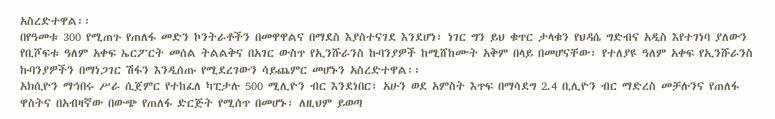አስረድተዋል፡፡
በየዓመቱ 300 የሚጠጉ የጠለፋ መድን ኮንትራቶችን በመዋዋልና በማደስ እያስተናገደ እንደሆነ፣ ነገር ግን ይህ ቁጥር ታላቁን የህዳሴ ግድብና አዲስ እየተገነባ ያለውን የቢሾፍቱ ዓለም አቀፍ ኤርፖርት መሰል ትልልቅና በአገር ውስጥ የኢንሹራንስ ኩባንያዎች ከሚሸከሙት አቅም በላይ በመሆናቸው፣ የተለያዩ ዓለም አቀፍ የኢንሹራንስ ኩባንያዎችን በማነጋገር ሽፋን እንዲሰጡ የሚደረገውን ሳይጨምር መሆኑን አስረድተዋል፡፡
አክሲዮን ማኅበሩ ሥራ ሲጀምር የተከፈለ ካፒታሉ 500 ሚሊዮን ብር እንደነበር፣ አሁን ወደ አምስት እጥፍ በማሳደግ 2.4 ቢሊዮን ብር ማድረስ መቻሉንና የጠለፋ ዋስትና በአብዛኛው በውጭ የጠለፋ ድርጅት የሚሰጥ በመሆኑ፣ ለዚህም ይወጣ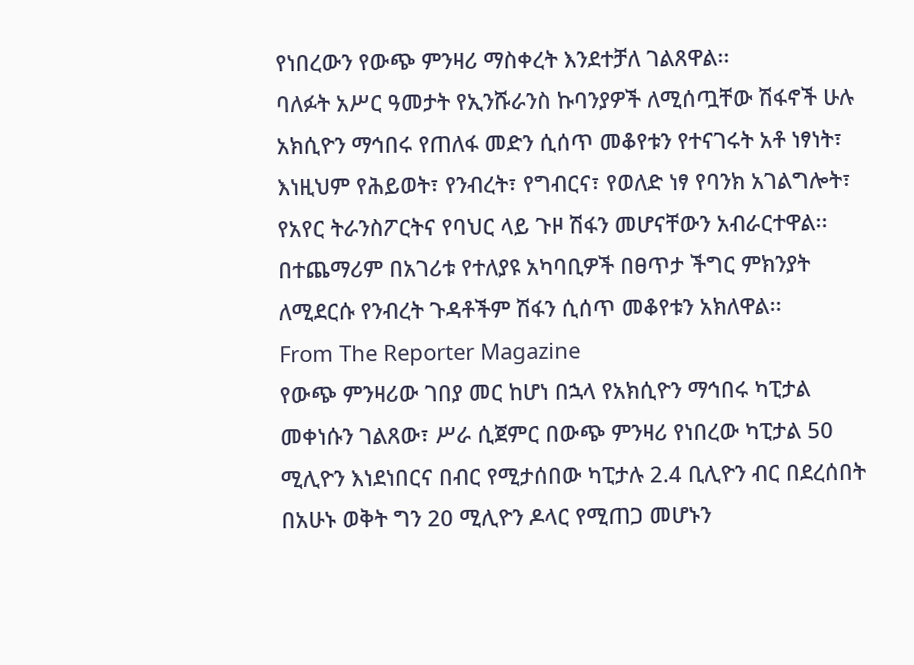የነበረውን የውጭ ምንዛሪ ማስቀረት እንደተቻለ ገልጸዋል፡፡
ባለፉት አሥር ዓመታት የኢንሹራንስ ኩባንያዎች ለሚሰጧቸው ሽፋኖች ሁሉ አክሲዮን ማኅበሩ የጠለፋ መድን ሲሰጥ መቆየቱን የተናገሩት አቶ ነፃነት፣ እነዚህም የሕይወት፣ የንብረት፣ የግብርና፣ የወለድ ነፃ የባንክ አገልግሎት፣ የአየር ትራንስፖርትና የባህር ላይ ጉዞ ሽፋን መሆናቸውን አብራርተዋል፡፡ በተጨማሪም በአገሪቱ የተለያዩ አካባቢዎች በፀጥታ ችግር ምክንያት ለሚደርሱ የንብረት ጉዳቶችም ሽፋን ሲሰጥ መቆየቱን አክለዋል፡፡
From The Reporter Magazine
የውጭ ምንዛሪው ገበያ መር ከሆነ በኋላ የአክሲዮን ማኅበሩ ካፒታል መቀነሱን ገልጸው፣ ሥራ ሲጀምር በውጭ ምንዛሪ የነበረው ካፒታል 50 ሚሊዮን እነደነበርና በብር የሚታሰበው ካፒታሉ 2.4 ቢሊዮን ብር በደረሰበት በአሁኑ ወቅት ግን 20 ሚሊዮን ዶላር የሚጠጋ መሆኑን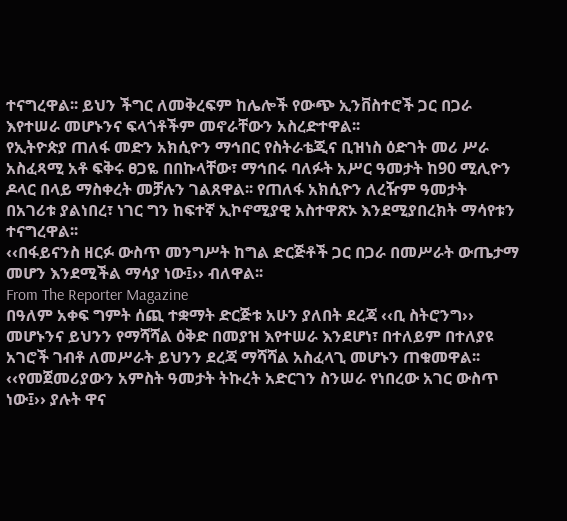ተናግረዋል፡፡ ይህን ችግር ለመቅረፍም ከሌሎች የውጭ ኢንቨስተሮች ጋር በጋራ እየተሠራ መሆኑንና ፍላጎቶችም መኖራቸውን አስረድተዋል፡፡
የኢትዮጵያ ጠለፋ መድን አክሲዮን ማኅበር የስትራቴጂና ቢዝነስ ዕድገት መሪ ሥራ አስፈጻሚ አቶ ፍቅሩ ፀጋዬ በበኩላቸው፣ ማኅበሩ ባለፉት አሥር ዓመታት ከ90 ሚሊዮን ዶላር በላይ ማስቀረት መቻሉን ገልጸዋል፡፡ የጠለፋ አክሲዮን ለረዥም ዓመታት በአገሪቱ ያልነበረ፣ ነገር ግን ከፍተኛ ኢኮኖሚያዊ አስተዋጽኦ እንደሚያበረክት ማሳየቱን ተናግረዋል፡፡
‹‹በፋይናንስ ዘርፉ ውስጥ መንግሥት ከግል ድርጅቶች ጋር በጋራ በመሥራት ውጤታማ መሆን እንደሚችል ማሳያ ነው፤›› ብለዋል፡፡
From The Reporter Magazine
በዓለም አቀፍ ግምት ሰጪ ተቋማት ድርጅቱ አሁን ያለበት ደረጃ ‹‹ቢ ስትሮንግ›› መሆኑንና ይህንን የማሻሻል ዕቅድ በመያዝ እየተሠራ እንደሆነ፣ በተለይም በተለያዩ አገሮች ገብቶ ለመሥራት ይህንን ደረጃ ማሻሻል አስፈላጊ መሆኑን ጠቁመዋል፡፡
‹‹የመጀመሪያውን አምስት ዓመታት ትኩረት አድርገን ስንሠራ የነበረው አገር ውስጥ ነው፤›› ያሉት ዋና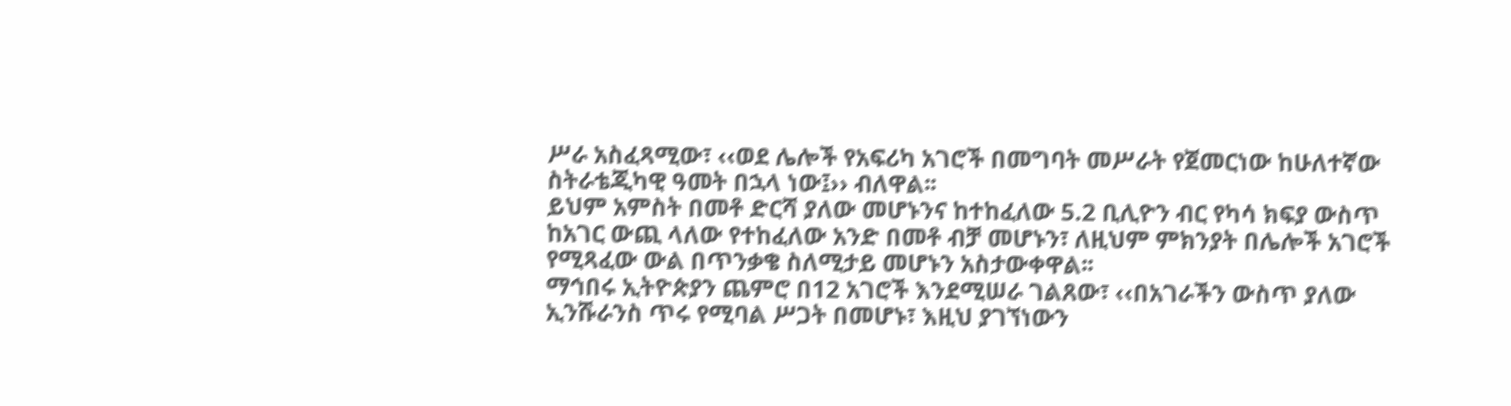ሥራ አስፈጻሚው፣ ‹‹ወደ ሌሎች የአፍሪካ አገሮች በመግባት መሥራት የጀመርነው ከሁለተኛው ስትራቴጂካዊ ዓመት በኋላ ነው፤›› ብለዋል፡፡
ይህም አምስት በመቶ ድርሻ ያለው መሆኑንና ከተከፈለው 5.2 ቢሊዮን ብር የካሳ ክፍያ ውስጥ ከአገር ውጪ ላለው የተከፈለው አንድ በመቶ ብቻ መሆኑን፣ ለዚህም ምክንያት በሌሎች አገሮች የሚጻፈው ውል በጥንቃቄ ስለሚታይ መሆኑን አስታውቀዋል፡፡
ማኅበሩ ኢትዮጵያን ጨምሮ በ12 አገሮች እንደሚሠራ ገልጸው፣ ‹‹በአገራችን ውስጥ ያለው ኢንሹራንስ ጥሩ የሚባል ሥጋት በመሆኑ፣ እዚህ ያገኘነውን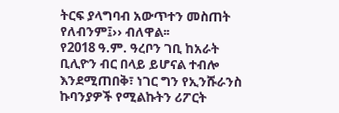ትርፍ ያላግባብ አውጥተን መስጠት የለብንም፤›› ብለዋል፡፡
የ2018 ዓ.ም. ዓረቦን ገቢ ከአራት ቢሊዮን ብር በላይ ይሆናል ተብሎ እንደሚጠበቅ፣ ነገር ግን የኢንሹራንስ ኩባንያዎች የሚልኩትን ሪፖርት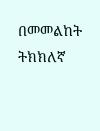በመመልከት ትክክለኛ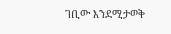ገቢው እንደሚታወቅ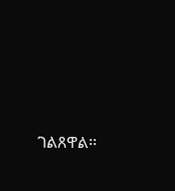ገልጸዋል፡፡